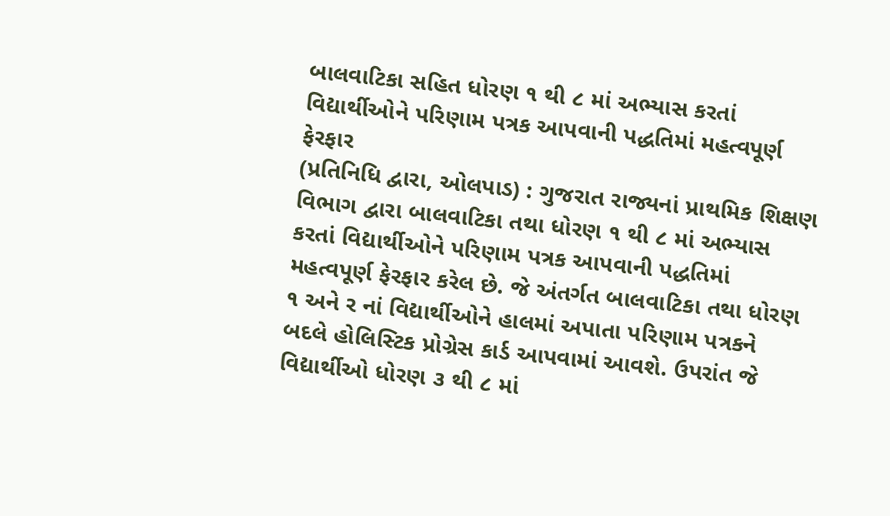બાલવાટિકા સહિત ધોરણ ૧ થી ૮ માં અભ્યાસ કરતાં વિદ્યાર્થીઓને પરિણામ પત્રક આપવાની પદ્ધતિમાં મહત્વપૂર્ણ ફેરફાર
(પ્રતિનિધિ દ્વારા, ઓલપાડ) : ગુજરાત રાજ્યનાં પ્રાથમિક શિક્ષણ વિભાગ દ્વારા બાલવાટિકા તથા ધોરણ ૧ થી ૮ માં અભ્યાસ કરતાં વિદ્યાર્થીઓને પરિણામ પત્રક આપવાની પદ્ધતિમાં મહત્વપૂર્ણ ફેરફાર કરેલ છે. જે અંતર્ગત બાલવાટિકા તથા ધોરણ ૧ અને ર નાં વિદ્યાર્થીઓને હાલમાં અપાતા પરિણામ પત્રકને બદલે હોલિસ્ટિક પ્રોગ્રેસ કાર્ડ આપવામાં આવશે. ઉપરાંત જે વિદ્યાર્થીઓ ધોરણ ૩ થી ૮ માં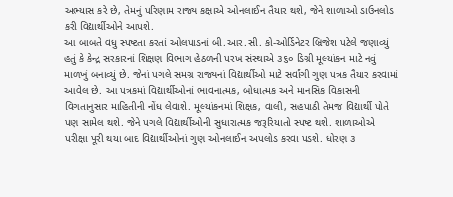અભ્યાસ કરે છે, તેમનું પરિણામ રાજ્ય કક્ષાએ ઓનલાઈન તૈયાર થશે, જેને શાળાઓ ડાઉનલોડ કરી વિદ્યાર્થીઓને આપશે.
આ બાબતે વધુ સ્પષ્ટતા કરતાં ઓલપાડનાં બી.આર.સી. કો-ઓર્ડિનેટર બ્રિજેશ પટેલે જણાવ્યું હતું કે કેન્દ્ર સરકારનાં શિક્ષણ વિભાગ હેઠળની પરખ સંસ્થાએ ૩૬૦ ડિગ્રી મૂલ્યાંકન માટે નવું માળખું બનાવ્યું છે. જેનાં પગલે સમગ્ર રાજ્યનાં વિદ્યાર્થીઓ માટે સર્વાંગી ગુણ પત્રક તૈયાર કરવામાં આવેલ છે. આ પત્રકમાં વિદ્યાર્થીઓનાં ભાવનાત્મક, બોધાત્મક અને માનસિક વિકાસની વિગતાનુસાર માહિતીની નોંધ લેવાશે. મૂલ્યાંકનમાં શિક્ષક, વાલી, સહપાઠી તેમજ વિદ્યાર્થી પોતે પણ સામેલ થશે. જેને પગલે વિદ્યાર્થીઓની સુધારાત્મક જરૂરિયાતો સ્પષ્ટ થશે. શાળાઓએ પરીક્ષા પૂરી થયા બાદ વિદ્યાર્થીઓનાં ગુણ ઓનલાઈન અપલોડ કરવા પડશે. ધોરણ ૩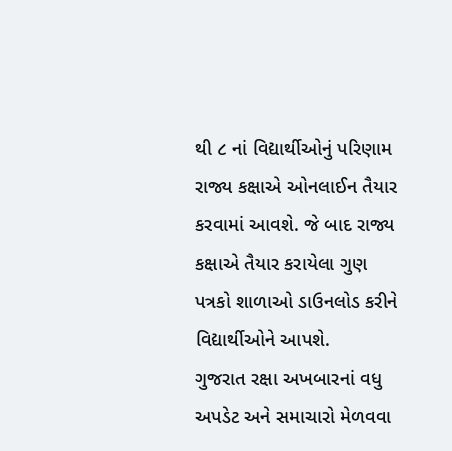થી ૮ નાં વિદ્યાર્થીઓનું પરિણામ રાજ્ય કક્ષાએ ઓનલાઈન તૈયાર કરવામાં આવશે. જે બાદ રાજ્ય કક્ષાએ તૈયાર કરાયેલા ગુણ પત્રકો શાળાઓ ડાઉનલોડ કરીને વિદ્યાર્થીઓને આપશે.
ગુજરાત રક્ષા અખબારનાં વધુ અપડેટ અને સમાચારો મેળવવા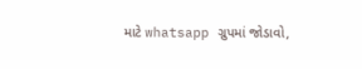માટે whatsapp ગ્રુપમાં જોડાવો,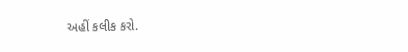અહીં કલીક કરો.